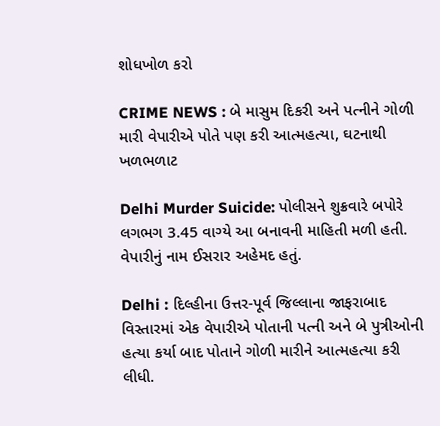શોધખોળ કરો

CRIME NEWS : બે માસુમ દિકરી અને પત્નીને ગોળી મારી વેપારીએ પોતે પણ કરી આત્મહત્યા, ઘટનાથી ખળભળાટ

Delhi Murder Suicide: પોલીસને શુક્રવારે બપોરે લગભગ 3.45 વાગ્યે આ બનાવની માહિતી મળી હતી. વેપારીનું નામ ઈસરાર અહેમદ હતું.

Delhi : દિલ્હીના ઉત્તર-પૂર્વ જિલ્લાના જાફરાબાદ વિસ્તારમાં એક વેપારીએ પોતાની પત્ની અને બે પુત્રીઓની હત્યા કર્યા બાદ પોતાને ગોળી મારીને આત્મહત્યા કરી લીધી.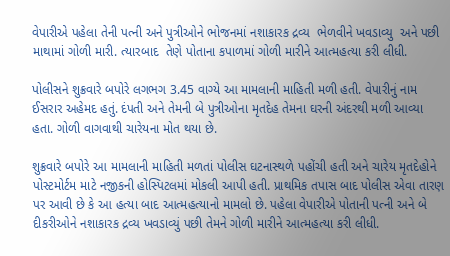વેપારીએ પહેલા તેની પત્ની અને પુત્રીઓને ભોજનમાં નશાકારક દ્રવ્ય  ભેળવીને ખવડાવ્યુ  અને પછી માથામાં ગોળી મારી. ત્યારબાદ  તેણે પોતાના કપાળમાં ગોળી મારીને આત્મહત્યા કરી લીધી.

પોલીસને શુક્રવારે બપોરે લગભગ 3.45 વાગ્યે આ મામલાની માહિતી મળી હતી. વેપારીનું નામ ઈસરાર અહેમદ હતું. દંપતી અને તેમની બે પુત્રીઓના મૃતદેહ તેમના ઘરની અંદરથી મળી આવ્યા હતા. ગોળી વાગવાથી ચારેયના મોત થયા છે.

શુક્રવારે બપોરે આ મામલાની માહિતી મળતાં પોલીસ ઘટનાસ્થળે પહોંચી હતી અને ચારેય મૃતદેહોને પોસ્ટમોર્ટમ માટે નજીકની હોસ્પિટલમાં મોકલી આપી હતી. પ્રાથમિક તપાસ બાદ પોલીસ એવા તારણ પર આવી છે કે આ હત્યા બાદ આત્મહત્યાનો મામલો છે. પહેલા વેપારીએ પોતાની પત્ની અને બે દીકરીઓને નશાકારક દ્રવ્ય ખવડાવ્યું પછી તેમને ગોળી મારીને આત્મહત્યા કરી લીધી.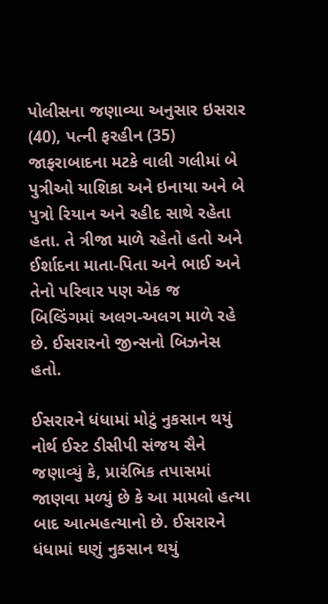પોલીસના જણાવ્યા અનુસાર ઇસરાર (40), પત્ની ફરહીન (35) જાફરાબાદના મટકે વાલી ગલીમાં બે પુત્રીઓ યાશિકા અને ઇનાયા અને બે પુત્રો રિયાન અને રહીદ સાથે રહેતા હતા. તે ત્રીજા માળે રહેતો હતો અને ઈર્શાદના માતા-પિતા અને ભાઈ અને તેનો પરિવાર પણ એક જ બિલ્ડિંગમાં અલગ-અલગ માળે રહે છે. ઈસરારનો જીન્સનો બિઝનેસ હતો.

ઈસરારને ધંધામાં મોટું નુકસાન થયું
નોર્થ ઈસ્ટ ડીસીપી સંજય સૈને જણાવ્યું કે, પ્રારંભિક તપાસમાં જાણવા મળ્યું છે કે આ મામલો હત્યા બાદ આત્મહત્યાનો છે. ઈસરારને ધંધામાં ઘણું નુકસાન થયું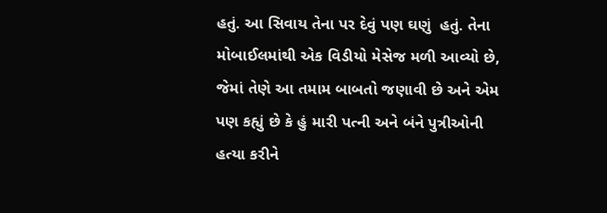હતું. આ સિવાય તેના પર દેવું પણ ઘણું  હતું. તેના મોબાઈલમાંથી એક વિડીયો મેસેજ મળી આવ્યો છે, જેમાં તેણે આ તમામ બાબતો જણાવી છે અને એમ પણ કહ્યું છે કે હું મારી પત્ની અને બંને પુત્રીઓની હત્યા કરીને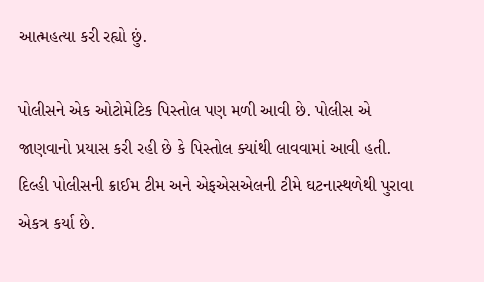આત્મહત્યા કરી રહ્યો છું.

પોલીસને એક ઓટોમેટિક પિસ્તોલ પણ મળી આવી છે. પોલીસ એ જાણવાનો પ્રયાસ કરી રહી છે કે પિસ્તોલ ક્યાંથી લાવવામાં આવી હતી. દિલ્હી પોલીસની ક્રાઈમ ટીમ અને એફએસએલની ટીમે ઘટનાસ્થળેથી પુરાવા એકત્ર કર્યા છે.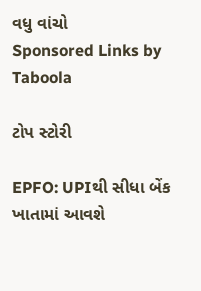વધુ વાંચો
Sponsored Links by Taboola

ટોપ સ્ટોરી

EPFO: UPIથી સીધા બેંક ખાતામાં આવશે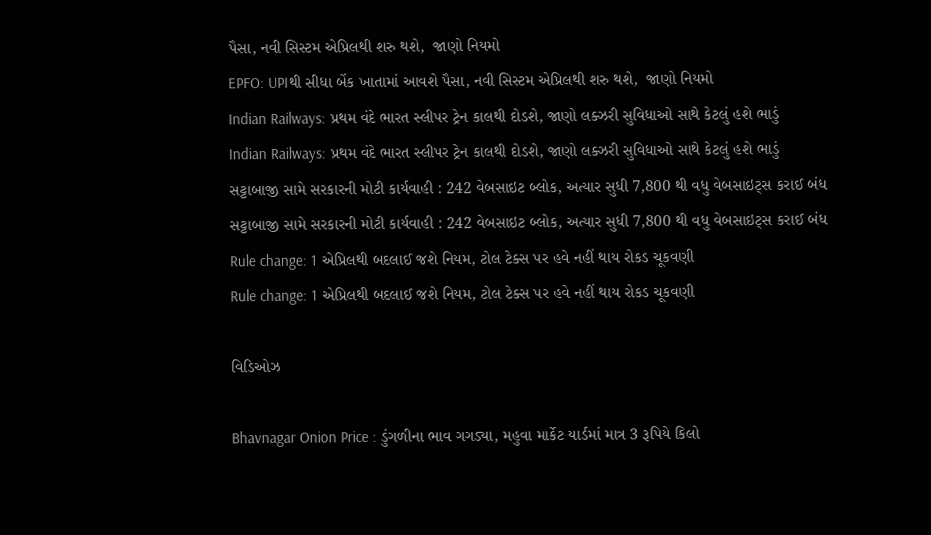પૈસા, નવી સિસ્ટમ એપ્રિલથી શરુ થશે,  જાણો નિયમો
EPFO: UPIથી સીધા બેંક ખાતામાં આવશે પૈસા, નવી સિસ્ટમ એપ્રિલથી શરુ થશે,  જાણો નિયમો
Indian Railways: પ્રથમ વંદે ભારત સ્લીપર ટ્રેન કાલથી દોડશે, જાણો લક્ઝરી સુવિધાઓ સાથે કેટલું હશે ભાડું
Indian Railways: પ્રથમ વંદે ભારત સ્લીપર ટ્રેન કાલથી દોડશે, જાણો લક્ઝરી સુવિધાઓ સાથે કેટલું હશે ભાડું
સટ્ટાબાજી સામે સરકારની મોટી કાર્યવાહી : 242 વેબસાઇટ બ્લોક, અત્યાર સુધી 7,800 થી વધુ વેબસાઇટ્સ કરાઈ બંધ
સટ્ટાબાજી સામે સરકારની મોટી કાર્યવાહી : 242 વેબસાઇટ બ્લોક, અત્યાર સુધી 7,800 થી વધુ વેબસાઇટ્સ કરાઈ બંધ
Rule change: 1 એપ્રિલથી બદલાઈ જશે નિયમ, ટોલ ટેક્સ પર હવે નહીં થાય રોકડ ચૂકવણી
Rule change: 1 એપ્રિલથી બદલાઈ જશે નિયમ, ટોલ ટેક્સ પર હવે નહીં થાય રોકડ ચૂકવણી

વિડિઓઝ

Bhavnagar Onion Price : ડુંગળીના ભાવ ગગડ્યા, મહુવા માર્કેટ યાર્ડમાં માત્ર 3 રૂપિયે કિલો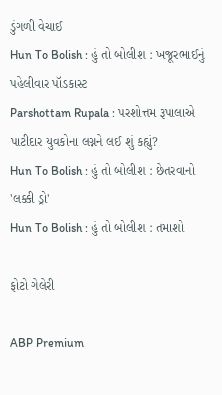ડુંગળી વેચાઈ
Hun To Bolish : હું તો બોલીશ : ખજૂરભાઈનું પહેલીવાર પૉડકાસ્ટ
Parshottam Rupala : પરશોત્તમ રૂપાલાએ પાટીદાર યુવકોના લગ્નને લઈ શું કહ્યું?
Hun To Bolish : હું તો બોલીશ : છેતરવાનો 'લક્કી ડ્રો'
Hun To Bolish : હું તો બોલીશ : તમાશો

ફોટો ગેલેરી

ABP Premium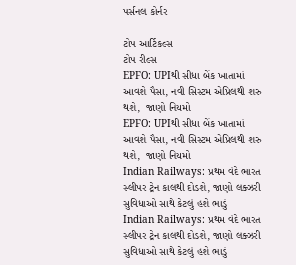પર્સનલ કોર્નર

ટોપ આર્ટિકલ્સ
ટોપ રીલ્સ
EPFO: UPIથી સીધા બેંક ખાતામાં આવશે પૈસા, નવી સિસ્ટમ એપ્રિલથી શરુ થશે,  જાણો નિયમો
EPFO: UPIથી સીધા બેંક ખાતામાં આવશે પૈસા, નવી સિસ્ટમ એપ્રિલથી શરુ થશે,  જાણો નિયમો
Indian Railways: પ્રથમ વંદે ભારત સ્લીપર ટ્રેન કાલથી દોડશે, જાણો લક્ઝરી સુવિધાઓ સાથે કેટલું હશે ભાડું
Indian Railways: પ્રથમ વંદે ભારત સ્લીપર ટ્રેન કાલથી દોડશે, જાણો લક્ઝરી સુવિધાઓ સાથે કેટલું હશે ભાડું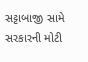સટ્ટાબાજી સામે સરકારની મોટી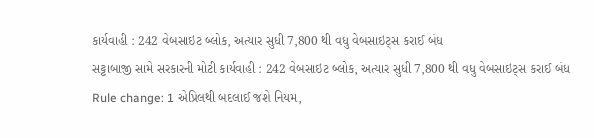કાર્યવાહી : 242 વેબસાઇટ બ્લોક, અત્યાર સુધી 7,800 થી વધુ વેબસાઇટ્સ કરાઈ બંધ
સટ્ટાબાજી સામે સરકારની મોટી કાર્યવાહી : 242 વેબસાઇટ બ્લોક, અત્યાર સુધી 7,800 થી વધુ વેબસાઇટ્સ કરાઈ બંધ
Rule change: 1 એપ્રિલથી બદલાઈ જશે નિયમ,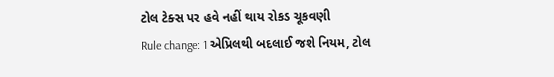ટોલ ટેક્સ પર હવે નહીં થાય રોકડ ચૂકવણી
Rule change: 1 એપ્રિલથી બદલાઈ જશે નિયમ, ટોલ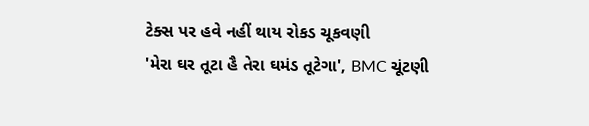ટેક્સ પર હવે નહીં થાય રોકડ ચૂકવણી
'મેરા ઘર તૂટા હૈ તેરા ઘમંડ તૂટેગા', BMC ચૂંટણી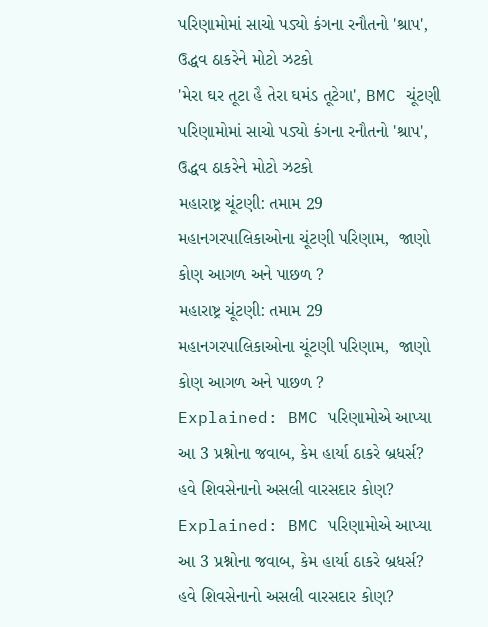પરિણામોમાં સાચો પડ્યો કંગના રનૌતનો 'શ્રાપ', ઉદ્ધવ ઠાકરેને મોટો ઝટકો
'મેરા ઘર તૂટા હૈ તેરા ઘમંડ તૂટેગા', BMC ચૂંટણી પરિણામોમાં સાચો પડ્યો કંગના રનૌતનો 'શ્રાપ', ઉદ્ધવ ઠાકરેને મોટો ઝટકો
મહારાષ્ટ્ર ચૂંટણી: તમામ 29  મહાનગરપાલિકાઓના ચૂંટણી પરિણામ,  જાણો કોણ આગળ અને પાછળ ?
મહારાષ્ટ્ર ચૂંટણી: તમામ 29  મહાનગરપાલિકાઓના ચૂંટણી પરિણામ,  જાણો કોણ આગળ અને પાછળ ?
Explained: BMC પરિણામોએ આપ્યા આ 3 પ્રશ્નોના જવાબ, કેમ હાર્યા ઠાકરે બ્રધર્સ? હવે શિવસેનાનો અસલી વારસદાર કોણ?
Explained: BMC પરિણામોએ આપ્યા આ 3 પ્રશ્નોના જવાબ, કેમ હાર્યા ઠાકરે બ્રધર્સ? હવે શિવસેનાનો અસલી વારસદાર કોણ?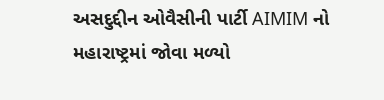અસદુદ્દીન ઓવૈસીની પાર્ટી AIMIM નો મહારાષ્ટ્રમાં જોવા મળ્યો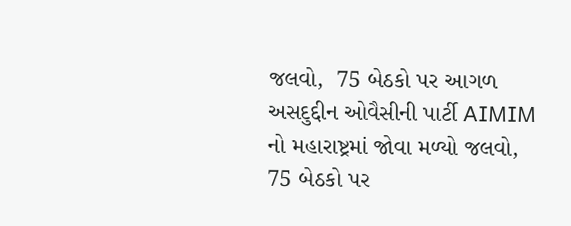જલવો,  75 બેઠકો પર આગળ
અસદુદ્દીન ઓવૈસીની પાર્ટી AIMIM નો મહારાષ્ટ્રમાં જોવા મળ્યો જલવો,  75 બેઠકો પર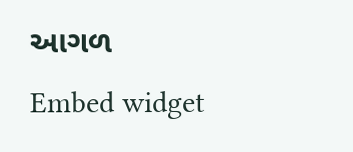આગળ
Embed widget